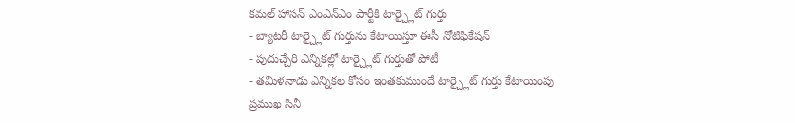కమల్ హాసన్ ఎంఎన్ఎం పార్టీకి టార్చ్లైట్ గుర్తు
- బ్యాటరీ టార్చ్లైట్ గుర్తును కేటాయిస్తూ ఈసీ నోటిఫికేషన్
- పుదుచ్చేరి ఎన్నికల్లో టార్చ్లైట్ గుర్తుతో పోటీ
- తమిళనాడు ఎన్నికల కోసం ఇంతకుముందే టార్చ్లైట్ గుర్తు కేటాయింపు
ప్రముఖ సినీ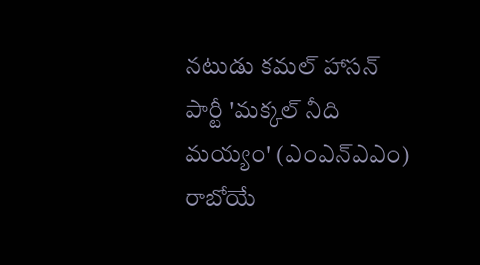నటుడు కమల్ హాసన్ పార్టీ 'మక్కల్ నీది మయ్యం' (ఎంఎన్ఎఎం) రాబోయే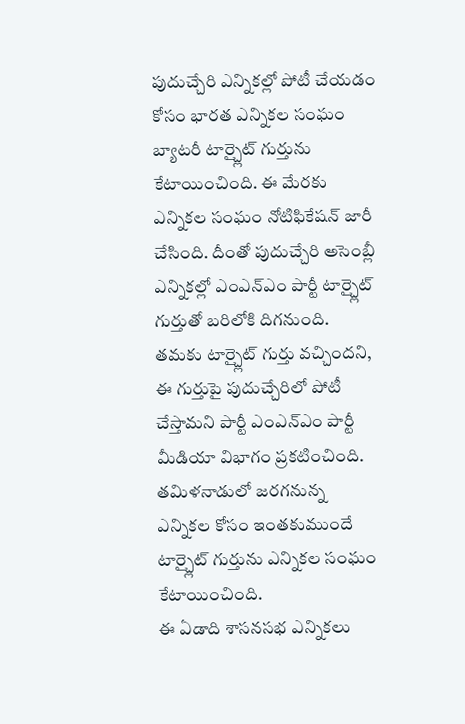పుదుచ్చేరి ఎన్నికల్లో పోటీ చేయడం కోసం భారత ఎన్నికల సంఘం బ్యాటరీ టార్చ్లైట్ గుర్తును కేటాయించింది. ఈ మేరకు ఎన్నికల సంఘం నోటిఫికేషన్ జారీ చేసింది. దీంతో పుదుచ్చేరి అసెంబ్లీ ఎన్నికల్లో ఎంఎన్ఎం పార్టీ టార్చ్లైట్ గుర్తుతో బరిలోకి దిగనుంది.
తమకు టార్చ్లైట్ గుర్తు వచ్చిందని, ఈ గుర్తుపై పుదుచ్చేరిలో పోటీ చేస్తామని పార్టీ ఎంఎన్ఎం పార్టీ మీడియా విభాగం ప్రకటించింది. తమిళనాడులో జరగనున్న ఎన్నికల కోసం ఇంతకుముందే టార్చ్లైట్ గుర్తును ఎన్నికల సంఘం కేటాయించింది.
ఈ ఏడాది శాసనసభ ఎన్నికలు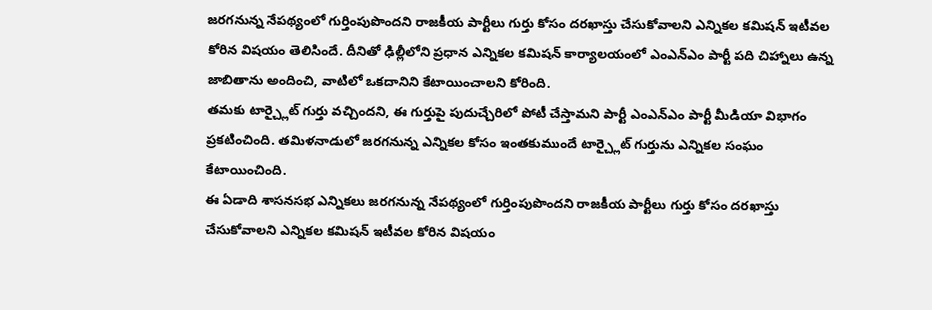జరగనున్న నేపథ్యంలో గుర్తింపుపొందని రాజకీయ పార్టీలు గుర్తు కోసం దరఖాస్తు చేసుకోవాలని ఎన్నికల కమిషన్ ఇటీవల కోరిన విషయం తెలిసిందే. దీనితో ఢిల్లీలోని ప్రధాన ఎన్నికల కమిషన్ కార్యాలయంలో ఎంఎన్ఎం పార్టీ పది చిహ్నాలు ఉన్న జాబితాను అందించి, వాటిలో ఒకదానిని కేటాయించాలని కోరింది.
తమకు టార్చ్లైట్ గుర్తు వచ్చిందని, ఈ గుర్తుపై పుదుచ్చేరిలో పోటీ చేస్తామని పార్టీ ఎంఎన్ఎం పార్టీ మీడియా విభాగం ప్రకటించింది. తమిళనాడులో జరగనున్న ఎన్నికల కోసం ఇంతకుముందే టార్చ్లైట్ గుర్తును ఎన్నికల సంఘం కేటాయించింది.
ఈ ఏడాది శాసనసభ ఎన్నికలు జరగనున్న నేపథ్యంలో గుర్తింపుపొందని రాజకీయ పార్టీలు గుర్తు కోసం దరఖాస్తు చేసుకోవాలని ఎన్నికల కమిషన్ ఇటీవల కోరిన విషయం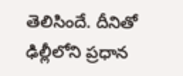తెలిసిందే. దీనితో ఢిల్లీలోని ప్రధాన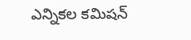ఎన్నికల కమిషన్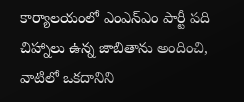కార్యాలయంలో ఎంఎన్ఎం పార్టీ పది చిహ్నాలు ఉన్న జాబితాను అందించి, వాటిలో ఒకదానిని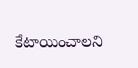కేటాయించాలని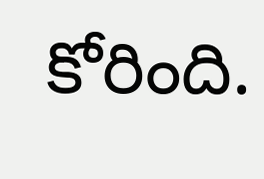కోరింది.